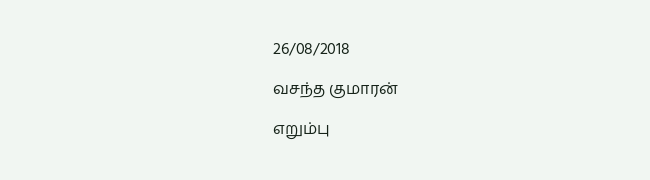26/08/2018

வசந்த குமாரன்

எறும்பு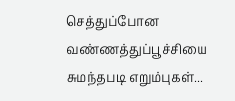செத்துப்போன
வண்ணத்துப்பூச்சியை
சுமந்தபடி எறும்புகள்...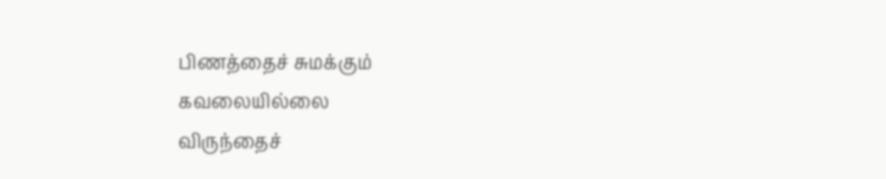பிணத்தைச் சுமக்கும்
கவலையில்லை
விருந்தைச்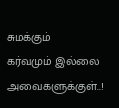சுமக்கும்
கர்வமும் இல்லை
அவைகளுக்குள்..!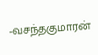-வசந்தகுமாரன்